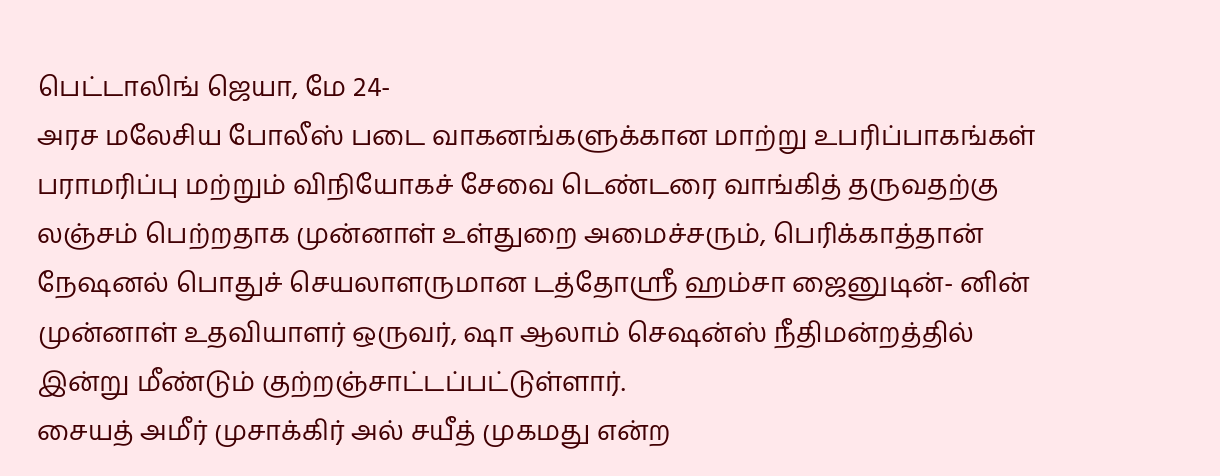பெட்டாலிங் ஜெயா, மே 24-
அரச மலேசிய போலீஸ் படை வாகனங்களுக்கான மாற்று உபரிப்பாகங்கள் பராமரிப்பு மற்றும் விநியோகச் சேவை டெண்டரை வாங்கித் தருவதற்கு லஞ்சம் பெற்றதாக முன்னாள் உள்துறை அமைச்சரும், பெரிக்காத்தான் நேஷனல் பொதுச் செயலாளருமான டத்தோஸ்ரீ ஹம்சா ஜைனுடின்- னின் முன்னாள் உதவியாளர் ஒருவர், ஷா ஆலாம் செஷன்ஸ் நீதிமன்றத்தில் இன்று மீண்டும் குற்றஞ்சாட்டப்பட்டுள்ளார்.
சையத் அமீர் முசாக்கிர் அல் சயீத் முகமது என்ற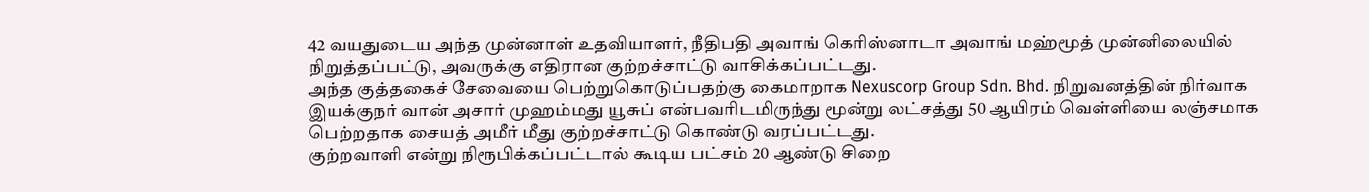42 வயதுடைய அந்த முன்னாள் உதவியாளர், நீதிபதி அவாங் கெரிஸ்னாடா அவாங் மஹ்மூத் முன்னிலையில் நிறுத்தப்பட்டு, அவருக்கு எதிரான குற்றச்சாட்டு வாசிக்கப்பட்டது.
அந்த குத்தகைச் சேவையை பெற்றுகொடுப்பதற்கு கைமாறாக Nexuscorp Group Sdn. Bhd. நிறுவனத்தின் நிர்வாக இயக்குநர் வான் அசார் முஹம்மது யூசுப் என்பவரிடமிருந்து மூன்று லட்சத்து 50 ஆயிரம் வெள்ளியை லஞ்சமாக பெற்றதாக சையத் அமீர் மீது குற்றச்சாட்டு கொண்டு வரப்பட்டது.
குற்றவாளி என்று நிரூபிக்கப்பட்டால் கூடிய பட்சம் 20 ஆண்டு சிறை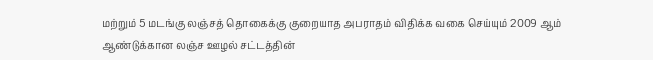மற்றும் 5 மடங்கு லஞ்சத் தொகைக்கு குறையாத அபராதம் விதிக்க வகை செய்யும் 2009 ஆம் ஆண்டுக்கான லஞ்ச ஊழல் சட்டத்தின்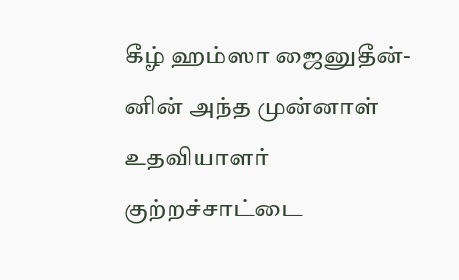கீழ் ஹம்ஸா ஜைனுதீன்-னின் அந்த முன்னாள் உதவியாளர் குற்றச்சாட்டை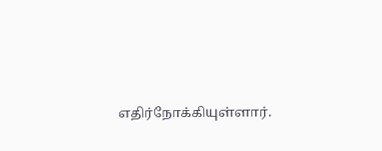எதிர்நோக்கியுள்ளார்.